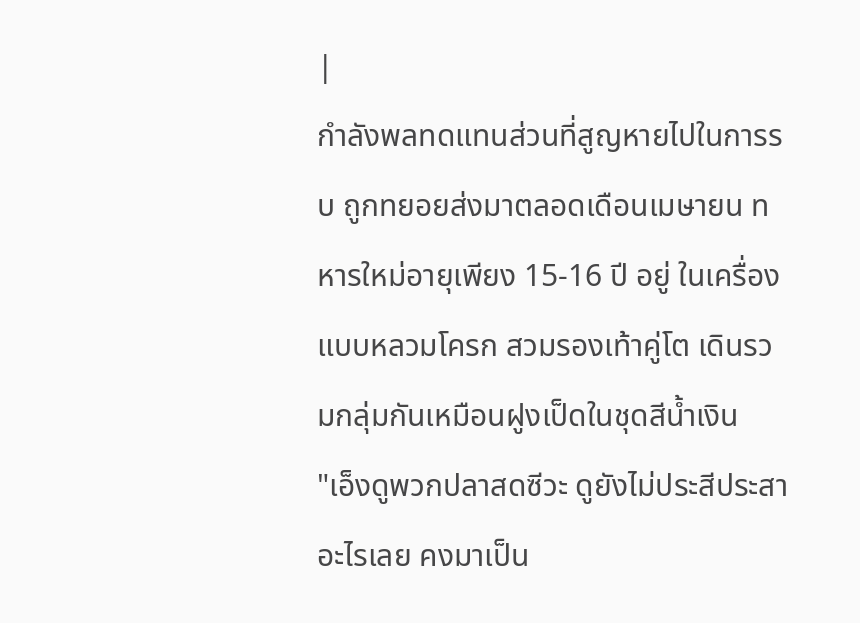|
กำลังพลทดแทนส่วนที่สูญหายไปในการรบ ถูกทยอยส่งมาตลอดเดือนเมษายน ทหารใหม่อายุเพียง 15-16 ปี อยู่ ในเครื่องแบบหลวมโครก สวมรองเท้าคู่โต เดินรวมกลุ่มกันเหมือนฝูงเป็ดในชุดสีน้ำเงิน
"เอ็งดูพวกปลาสดซีวะ ดูยังไม่ประสีประสาอะไรเลย คงมาเป็น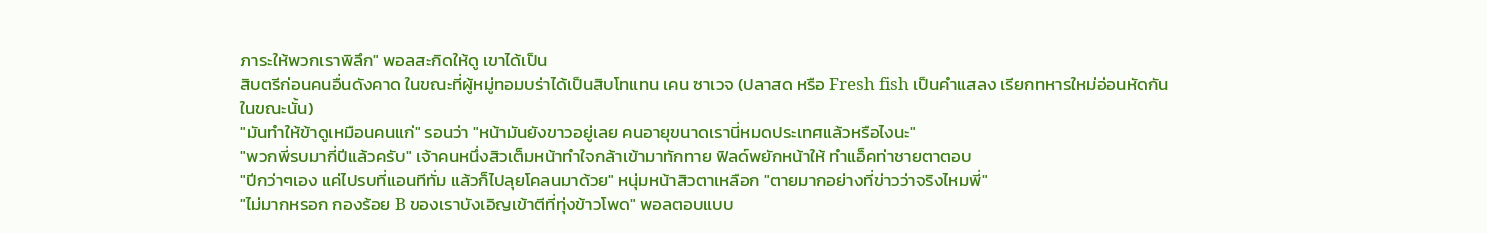ภาระให้พวกเราพิลึก" พอลสะกิดให้ดู เขาได้เป็น
สิบตรีก่อนคนอื่นดังคาด ในขณะที่ผู้หมู่ทอมบร่าได้เป็นสิบโทแทน เคน ซาเวจ (ปลาสด หรือ Fresh fish เป็นคำแสลง เรียกทหารใหม่อ่อนหัดกันในขณะนั้น)
"มันทำให้ข้าดูเหมือนคนแก่" รอนว่า "หน้ามันยังขาวอยู่เลย คนอายุขนาดเรานี่หมดประเทศแล้วหรือไงนะ"
"พวกพี่รบมากี่ปีแล้วครับ" เจ้าคนหนึ่งสิวเต็มหน้าทำใจกล้าเข้ามาทักทาย ฟิลด์พยักหน้าให้ ทำแอ็คท่าชายตาตอบ
"ปีกว่าๆเอง แค่ไปรบที่แอนทีทั่ม แล้วก็ไปลุยโคลนมาด้วย" หนุ่มหน้าสิวตาเหลือก "ตายมากอย่างที่ข่าวว่าจริงไหมพี่"
"ไม่มากหรอก กองร้อย B ของเราบังเอิญเข้าตีที่ทุ่งข้าวโพด" พอลตอบแบบ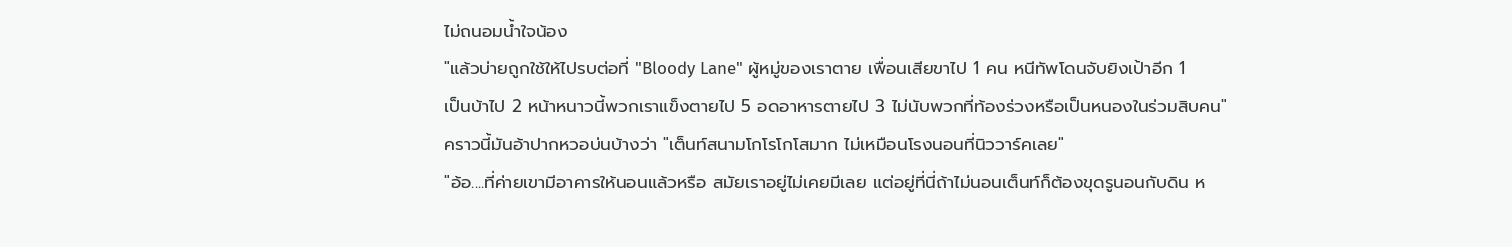ไม่ถนอมน้ำใจน้อง
"แล้วบ่ายถูกใช้ให้ไปรบต่อที่ "Bloody Lane" ผู้หมู่ของเราตาย เพื่อนเสียขาไป 1 คน หนีทัพโดนจับยิงเป้าอีก 1
เป็นบ้าไป 2 หน้าหนาวนี้พวกเราแข็งตายไป 5 อดอาหารตายไป 3 ไม่นับพวกที่ท้องร่วงหรือเป็นหนองในร่วมสิบคน"
คราวนี้มันอ้าปากหวอบ่นบ้างว่า "เต็นท์สนามโกโรโกโสมาก ไม่เหมือนโรงนอนที่นิววาร์คเลย"
"อ้อ....ที่ค่ายเขามีอาคารให้นอนแล้วหรือ สมัยเราอยู่ไม่เคยมีเลย แต่อยู่ที่นี่ถ้าไม่นอนเต็นท์ก็ต้องขุดรูนอนกับดิน ห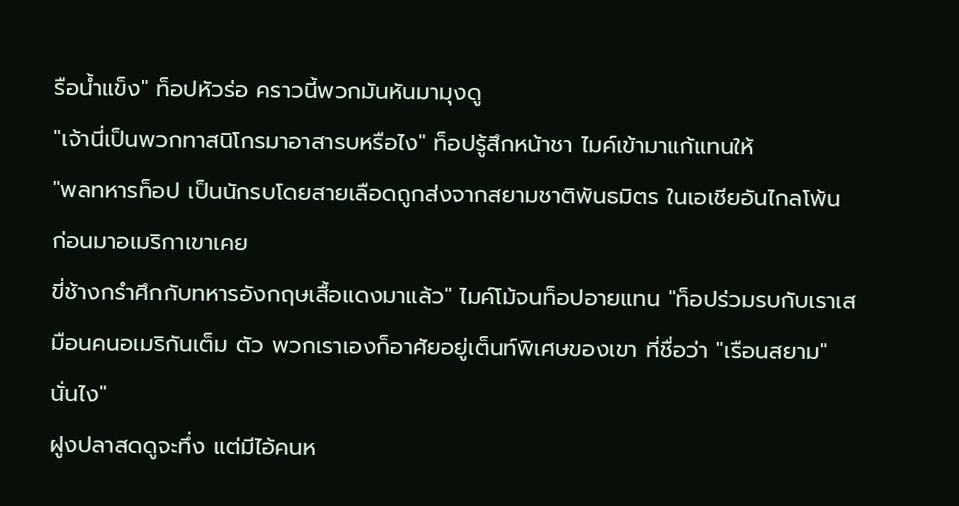รือน้ำแข็ง" ท็อปหัวร่อ คราวนี้พวกมันหันมามุงดู
"เจ้านี่เป็นพวกทาสนิโกรมาอาสารบหรือไง" ท็อปรู้สึกหน้าชา ไมค์เข้ามาแก้แทนให้
"พลทหารท็อป เป็นนักรบโดยสายเลือดถูกส่งจากสยามชาติพันธมิตร ในเอเชียอันไกลโพ้น ก่อนมาอเมริกาเขาเคย
ขี่ช้างกรำศึกกับทหารอังกฤษเสื้อแดงมาแล้ว" ไมค์โม้จนท็อปอายแทน "ท็อปร่วมรบกับเราเสมือนคนอเมริกันเต็ม ตัว พวกเราเองก็อาศัยอยู่เต็นท์พิเศษของเขา ที่ชื่อว่า "เรือนสยาม" นั่นไง"
ฝูงปลาสดดูจะทึ่ง แต่มีไอ้คนห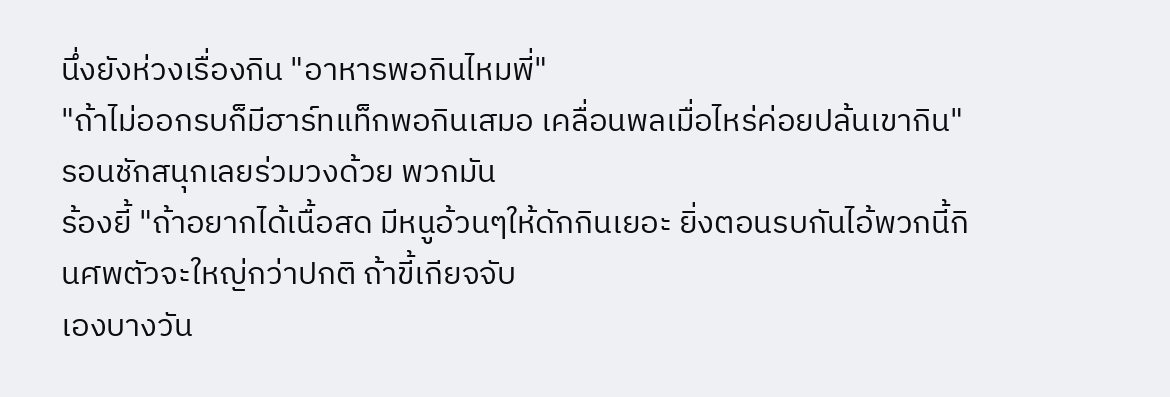นึ่งยังห่วงเรื่องกิน "อาหารพอกินไหมพี่"
"ถ้าไม่ออกรบก็มีฮาร์ทแท็กพอกินเสมอ เคลื่อนพลเมื่อไหร่ค่อยปล้นเขากิน" รอนชักสนุกเลยร่วมวงด้วย พวกมัน
ร้องยี้ "ถ้าอยากได้เนื้อสด มีหนูอ้วนๆให้ดักกินเยอะ ยิ่งตอนรบกันไอ้พวกนี้กินศพตัวจะใหญ่กว่าปกติ ถ้าขี้เกียจจับ
เองบางวัน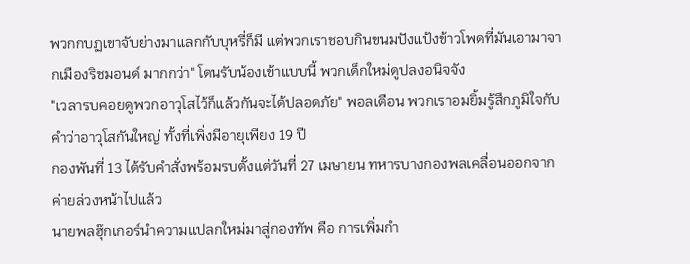พวกกบฏเขาจับย่างมาแลกกับบุหรี่ก็มี แต่พวกเราชอบกินขนมปังแป้งข้าวโพดที่มันเอามาจากเมืองริชมอนด์ มากกว่า" โดนรับน้องเข้าแบบนี้ พวกเด็กใหม่ดูปลงอนิจจัง
"เวลารบคอยดูพวกอาวุโสไว้ก็แล้วกันจะได้ปลอดภัย" พอลเตือน พวกเราอมยิ้มรู้สึกภูมิใจกับคำว่าอาวุโสกันใหญ่ ทั้งที่เพิ่งมีอายุเพียง 19 ปี
กองพันที่ 13 ได้รับคำสั่งพร้อมรบตั้งแต่วันที่ 27 เมษายน ทหารบางกองพลเคลื่อนออกจากค่ายล่วงหน้าไปแล้ว
นายพลฮุ๊กเกอร์นำความแปลกใหม่มาสู่กองทัพ คือ การเพิ่มกำ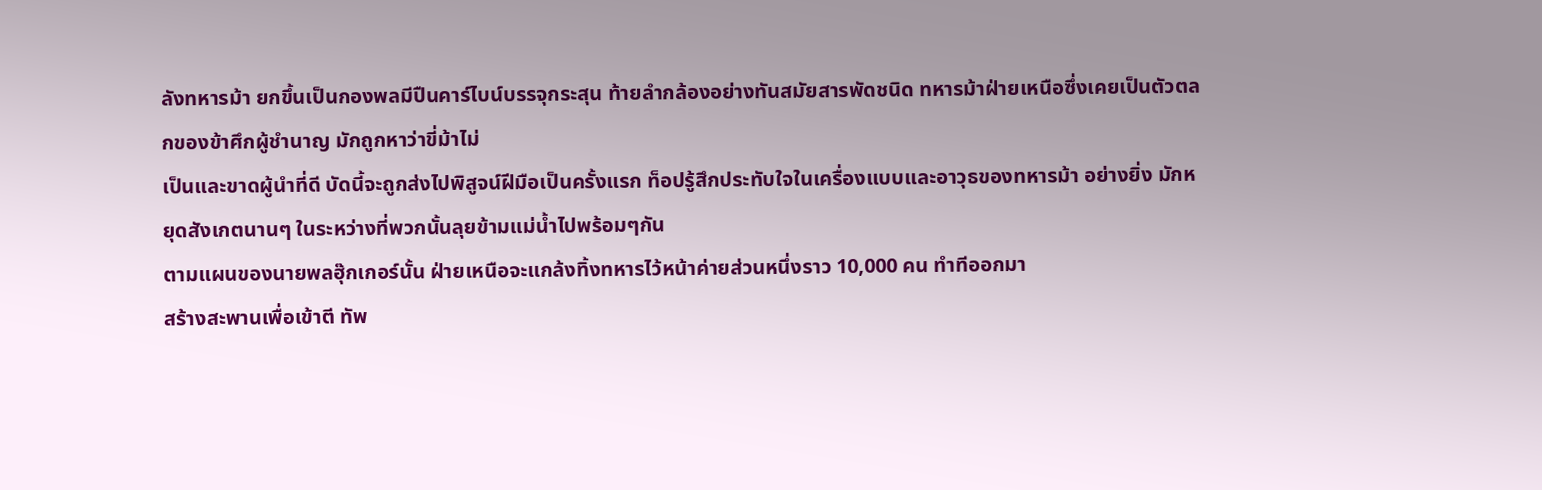ลังทหารม้า ยกขึ้นเป็นกองพลมีปืนคาร์ไบน์บรรจุกระสุน ท้ายลำกล้องอย่างทันสมัยสารพัดชนิด ทหารม้าฝ่ายเหนือซึ่งเคยเป็นตัวตลกของข้าศึกผู้ชำนาญ มักถูกหาว่าขี่ม้าไม่
เป็นและขาดผู้นำที่ดี บัดนี้จะถูกส่งไปพิสูจน์ฝีมือเป็นครั้งแรก ท็อปรู้สึกประทับใจในเครื่องแบบและอาวุธของทหารม้า อย่างยิ่ง มักหยุดสังเกตนานๆ ในระหว่างที่พวกนั้นลุยข้ามแม่น้ำไปพร้อมๆกัน
ตามแผนของนายพลฮุ๊กเกอร์นั้น ฝ่ายเหนือจะแกล้งทิ้งทหารไว้หน้าค่ายส่วนหนึ่งราว 10,000 คน ทำทีออกมา
สร้างสะพานเพื่อเข้าตี ทัพ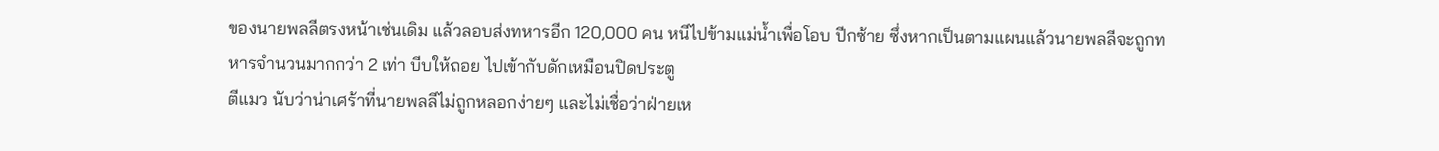ของนายพลลีตรงหน้าเช่นเดิม แล้วลอบส่งทหารอีก 120,000 คน หนีไปข้ามแม่น้ำเพื่อโอบ ปีกซ้าย ซึ่งหากเป็นตามแผนแล้วนายพลลีจะถูกทหารจำนวนมากกว่า 2 เท่า บีบให้ถอย ไปเข้ากับดักเหมือนปิดประตู
ตีแมว นับว่าน่าเศร้าที่นายพลลีไม่ถูกหลอกง่ายๆ และไม่เชื่อว่าฝ่ายเห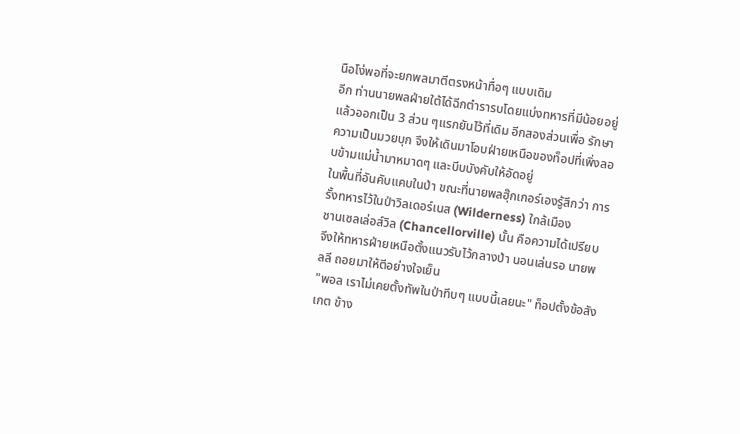นือโง่พอที่จะยกพลมาตีตรงหน้าทื่อๆ แบบเดิม
อีก ท่านนายพลฝ่ายใต้ได้ฉีกตำรารบโดยแบ่งทหารที่มีน้อยอยู่แล้วออกเป็น 3 ส่วน ๆแรกยันไว้ที่เดิม อีกสองส่วนเพื่อ รักษาความเป็นมวยบุก จึงให้เดินมาโอบฝ่ายเหนือของท็อปที่เพิ่งลอบข้ามแม่น้ำมาหมาดๆ และบีบบังคับให้อัดอยู่
ในพื้นที่อันคับแคบในป่า ขณะที่นายพลฮุ๊กเกอร์เองรู้สึกว่า การรั้งทหารไว้ในป่าวิลเดอร์เนส (Wilderness) ใกล้เมือง
ชานเซลเล่อส์วิล (Chancellorville) นั้น คือความได้เปรียบ จึงให้ทหารฝ่ายเหนือตั้งแนวรับไว้กลางป่า นอนเล่นรอ นายพลลี ถอยมาให้ตีอย่างใจเย็น
"พอล เราไม่เคยตั้งทัพในป่าทึบๆ แบบนี้เลยนะ" ท็อปตั้งข้อสังเกต ข้าง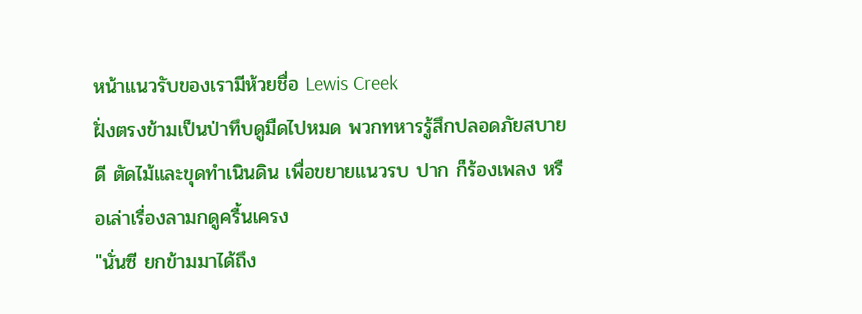หน้าแนวรับของเรามีห้วยชื่อ Lewis Creek
ฝั่งตรงข้ามเป็นป่าทึบดูมืดไปหมด พวกทหารรู้สึกปลอดภัยสบายดี ตัดไม้และขุดทำเนินดิน เพื่อขยายแนวรบ ปาก ก็ร้องเพลง หรือเล่าเรื่องลามกดูครื้นเครง
"นั่นซี ยกข้ามมาได้ถึง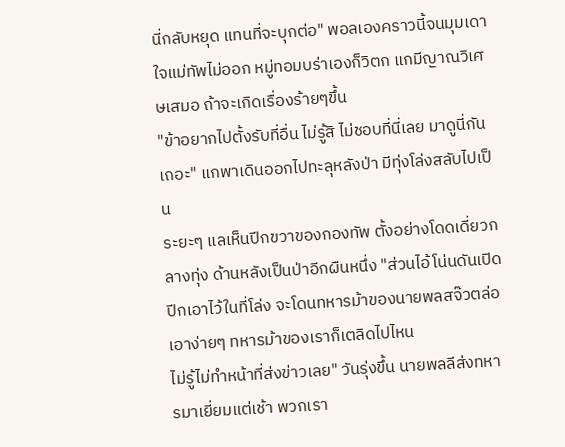นี่กลับหยุด แทนที่จะบุกต่อ" พอลเองคราวนี้จนมุมเดาใจแม่ทัพไม่ออก หมู่ทอมบร่าเองก็วิตก แกมีญาณวิเศษเสมอ ถ้าจะเกิดเรื่องร้ายๆขึ้น
"ข้าอยากไปตั้งรับที่อื่น ไม่รู้สิ ไม่ชอบที่นี่เลย มาดูนี่กันเถอะ" แกพาเดินออกไปทะลุหลังป่า มีทุ่งโล่งสลับไปเป็น
ระยะๆ แลเห็นปีกขวาของกองทัพ ตั้งอย่างโดดเดี่ยวกลางทุ่ง ด้านหลังเป็นป่าอีกผืนหนึ่ง "ส่วนไอ้โน่นดันเปิดปีกเอาไว้ในที่โล่ง จะโดนทหารม้าของนายพลสจ๊วตล่อเอาง่ายๆ ทหารม้าของเราก็เตลิดไปไหน
ไม่รู้ไม่ทำหน้าที่ส่งข่าวเลย" วันรุ่งขึ้น นายพลลีส่งทหารมาเยี่ยมแต่เช้า พวกเรา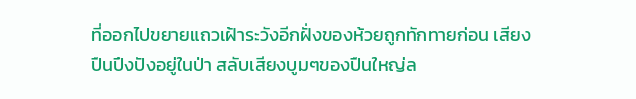ที่ออกไปขยายแถวเฝ้าระวังอีกฝั่งของห้วยถูกทักทายก่อน เสียง
ปืนปึงปังอยู่ในป่า สลับเสียงบูมๆของปืนใหญ่ล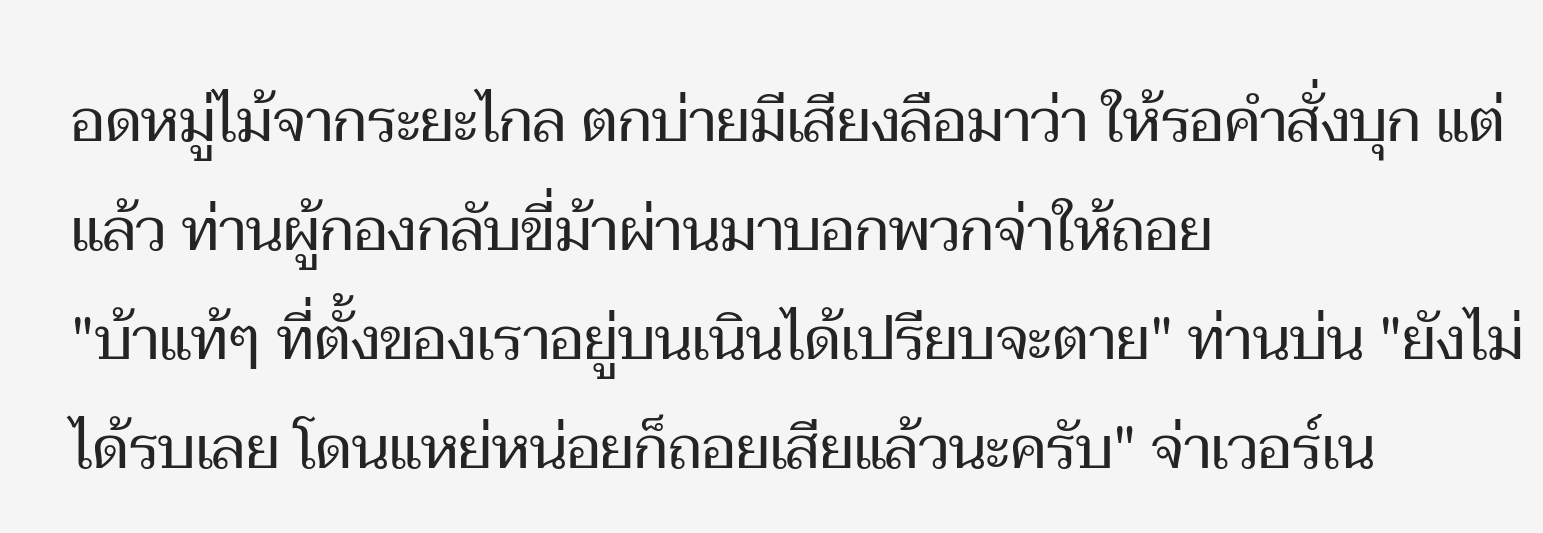อดหมู่ไม้จากระยะไกล ตกบ่ายมีเสียงลือมาว่า ให้รอคำสั่งบุก แต่แล้ว ท่านผู้กองกลับขี่ม้าผ่านมาบอกพวกจ่าให้ถอย
"บ้าแท้ๆ ที่ตั้งของเราอยู่บนเนินได้เปรียบจะตาย" ท่านบ่น "ยังไม่ได้รบเลย โดนแหย่หน่อยก็ถอยเสียแล้วนะครับ" จ่าเวอร์เน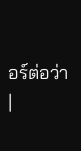อร์ต่อว่า
|